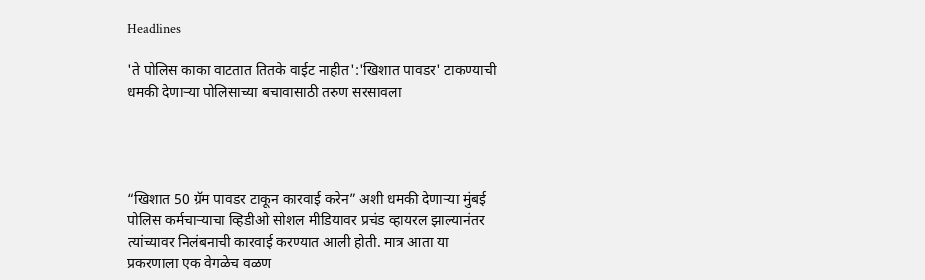Headlines

'ते पोलिस काका वाटतात तितके वाईट नाहीत':'खिशात पावडर' टाकण्याची धमकी देणाऱ्या पोलिसाच्या बचावासाठी तरुण सरसावला




“खिशात 50 ग्रॅम पावडर टाकून कारवाई करेन” अशी धमकी देणाऱ्या मुंबई पोलिस कर्मचाऱ्याचा व्हिडीओ सोशल मीडियावर प्रचंड व्हायरल झाल्यानंतर त्यांच्यावर निलंबनाची कारवाई करण्यात आली होती. मात्र आता या प्रकरणाला एक वेगळेच वळण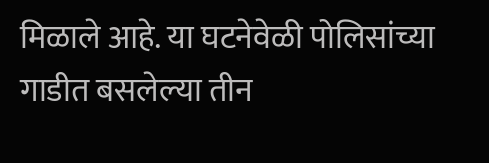मिळाले आहे. या घटनेवेळी पोलिसांच्या गाडीत बसलेल्या तीन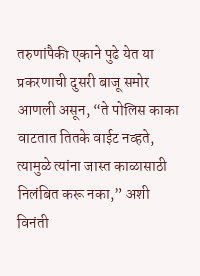तरुणांपैकी एकाने पुढे येत या प्रकरणाची दुसरी बाजू समोर आणली असून, “ते पोलिस काका वाटतात तितके वाईट नव्हते, त्यामुळे त्यांना जास्त काळासाठी निलंबित करू नका,” अशी विनंती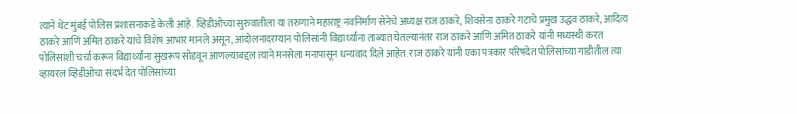त्याने थेट मुंबई पोलिस प्रशासनाकडे केली आहे. व्हिडीओच्या सुरुवातीला या तरुणाने महाराष्ट्र नवनिर्माण सेनेचे अध्यक्ष राज ठाकरे, शिवसेना ठाकरे गटाचे प्रमुख उद्धव ठाकरे, आदित्य ठाकरे आणि अमित ठाकरे यांचे विशेष आभार मानले असून, आंदोलनादरम्यान पोलिसांनी विद्यार्थ्यांना ताब्यात घेतल्यानंतर राज ठाकरे आणि अमित ठाकरे यांनी मध्यस्थी करत पोलिसांशी चर्चा करून विद्यार्थ्यांना सुखरूप सोडवून आणल्याबद्दल त्याने मनसेला मनापासून धन्यवाद दिले आहेत. राज ठाकरे यांनी एका पत्रकार परिषदेत पोलिसांच्या गाडीतील त्या व्हायरल व्हिडीओचा संदर्भ देत पोलिसांच्या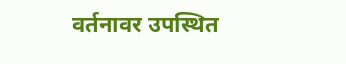वर्तनावर उपस्थित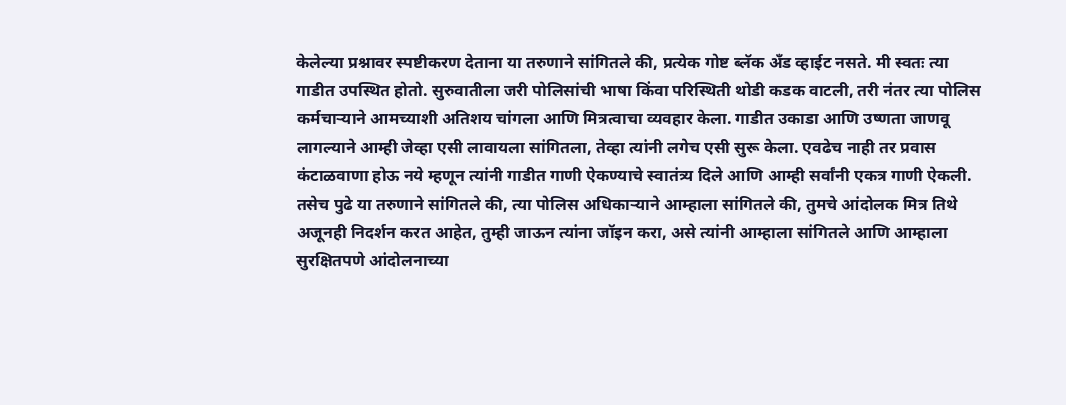केलेल्या प्रश्नावर स्पष्टीकरण देताना या तरुणाने सांगितले की, प्रत्येक गोष्ट ब्लॅक अँड व्हाईट नसते. मी स्वतः त्या गाडीत उपस्थित होतो. सुरुवातीला जरी पोलिसांची भाषा किंवा परिस्थिती थोडी कडक वाटली, तरी नंतर त्या पोलिस कर्मचाऱ्याने आमच्याशी अतिशय चांगला आणि मित्रत्वाचा व्यवहार केला. गाडीत उकाडा आणि उष्णता जाणवू लागल्याने आम्ही जेव्हा एसी लावायला सांगितला, तेव्हा त्यांनी लगेच एसी सुरू केला. एवढेच नाही तर प्रवास कंटाळवाणा होऊ नये म्हणून त्यांनी गाडीत गाणी ऐकण्याचे स्वातंत्र्य दिले आणि आम्ही सर्वांनी एकत्र गाणी ऐकली. तसेच पुढे या तरुणाने सांगितले की, त्या पोलिस अधिकाऱ्याने आम्हाला सांगितले की, तुमचे आंदोलक मित्र तिथे अजूनही निदर्शन करत आहेत, तुम्ही जाऊन त्यांना जॉइन करा, असे त्यांनी आम्हाला सांगितले आणि आम्हाला सुरक्षितपणे आंदोलनाच्या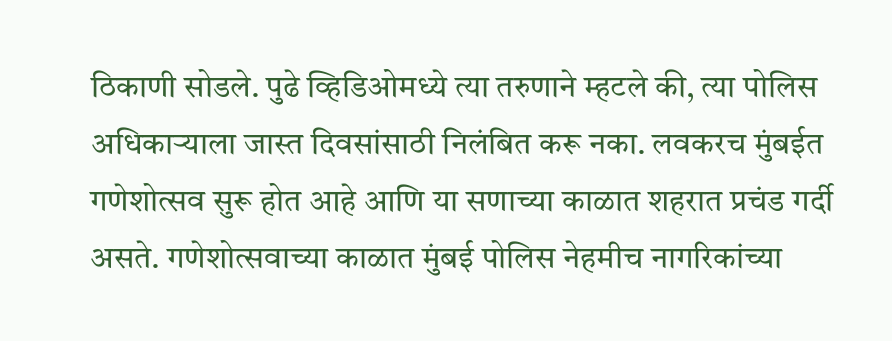ठिकाणी सोडले. पुढे व्हिडिओमध्ये त्या तरुणाने म्हटले की, त्या पोलिस अधिकाऱ्याला जास्त दिवसांसाठी निलंबित करू नका. लवकरच मुंबईत गणेशोत्सव सुरू होत आहे आणि या सणाच्या काळात शहरात प्रचंड गर्दी असते. गणेशोत्सवाच्या काळात मुंबई पोलिस नेहमीच नागरिकांच्या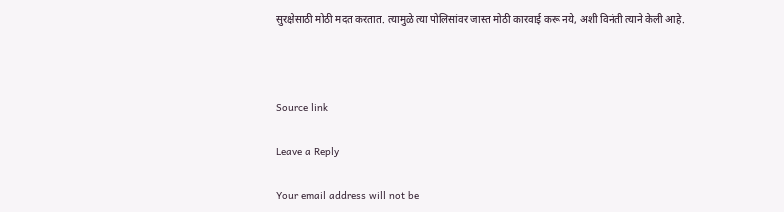सुरक्षेसाठी मोठी मदत करतात. त्यामुळे त्या पोलिसांवर जास्त मोठी कारवाई करू नये, अशी विनंती त्याने केली आहे.



Source link

Leave a Reply

Your email address will not be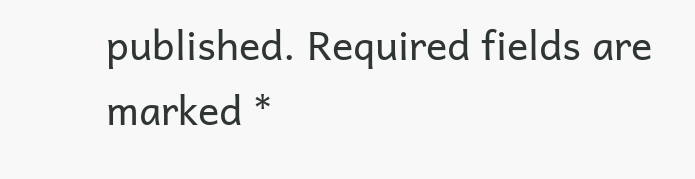published. Required fields are marked *